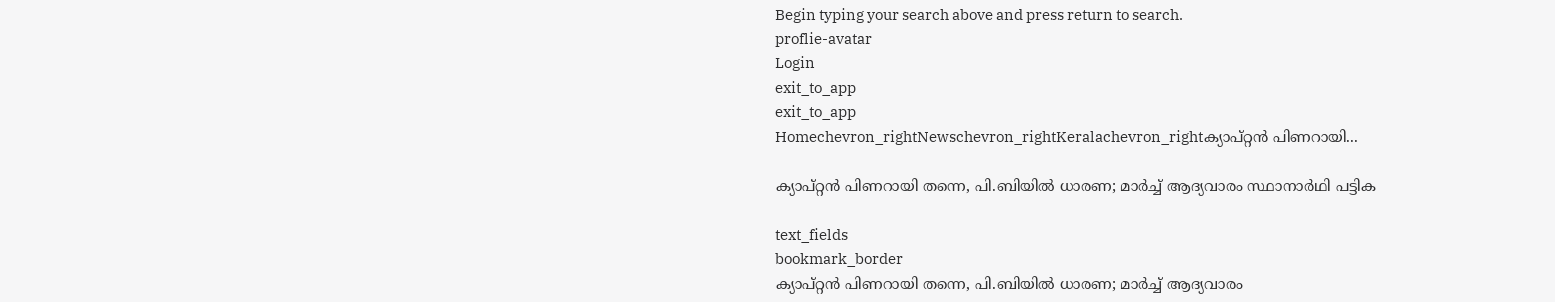Begin typing your search above and press return to search.
proflie-avatar
Login
exit_to_app
exit_to_app
Homechevron_rightNewschevron_rightKeralachevron_rightക്യാപ്റ്റൻ പിണറായി...

ക്യാപ്റ്റൻ പിണറായി തന്നെ, പി.ബിയിൽ ധാരണ; മാർച്ച് ആദ്യവാരം സ്ഥാനാർഥി പട്ടിക

text_fields
bookmark_border
ക്യാപ്റ്റൻ പിണറായി തന്നെ, പി.ബിയിൽ ധാരണ; മാർച്ച് ആദ്യവാരം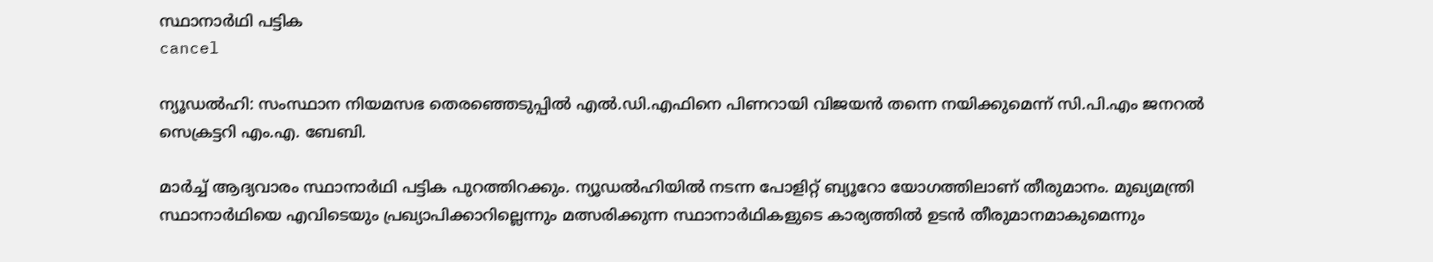സ്ഥാനാർഥി പട്ടിക
cancel

ന്യൂഡൽഹി: സംസ്ഥാന നിയമസഭ തെരഞ്ഞെടുപ്പിൽ എൽ.ഡി.എഫിനെ പിണറായി വിജയൻ തന്നെ നയിക്കുമെന്ന് സി.പി.എം ജനറൽ സെക്രട്ടറി എം.എ. ബേബി.

മാർച്ച് ആദ്യവാരം സ്ഥാനാർഥി പട്ടിക പുറത്തിറക്കും. ന്യൂഡൽഹിയിൽ നടന്ന പോളിറ്റ് ബ്യൂറോ യോഗത്തിലാണ് തീരുമാനം. മുഖ്യമന്ത്രി സ്ഥാനാർഥിയെ എവിടെയും പ്രഖ്യാപിക്കാറില്ലെന്നും മത്സരിക്കുന്ന സ്ഥാനാർഥികളുടെ കാര്യത്തിൽ ഉടൻ തീരുമാനമാകുമെന്നും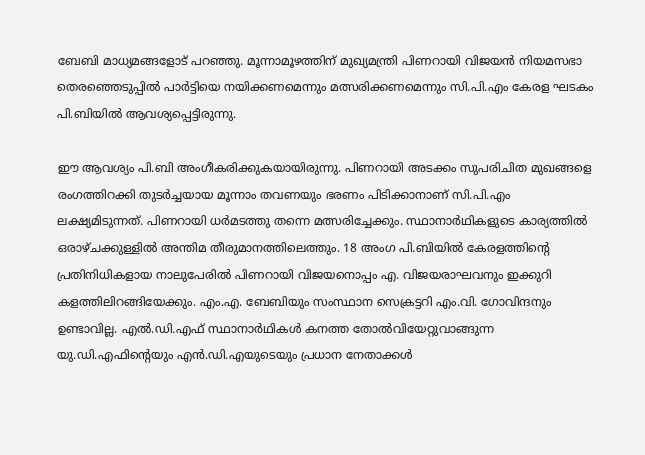ബേബി മാധ്യമങ്ങളോട് പറഞ്ഞു. മൂന്നാമൂഴത്തിന് മുഖ്യമന്ത്രി പിണറായി വിജയൻ നിയമസഭാ തെരഞ്ഞെടുപ്പിൽ പാർട്ടിയെ നയിക്കണമെന്നും മത്സരിക്കണമെന്നും സി.പി.എം കേരള ഘടകം പി.ബിയിൽ ആവശ്യപ്പെട്ടിരുന്നു.

ഈ ആവശ്യം പി.ബി അംഗീകരിക്കുകയായിരുന്നു. പിണറായി അടക്കം സുപരിചിത മുഖങ്ങളെ രംഗത്തിറക്കി തുടർച്ചയായ മൂന്നാം തവണയും ഭരണം പിടിക്കാനാണ് സി.പി.എം ലക്ഷ്യമിടുന്നത്. പിണറായി ധർമടത്തു തന്നെ മത്സരിച്ചേക്കും. സ്ഥാനാർഥികളുടെ കാര്യത്തിൽ ഒരാഴ്ചക്കുള്ളിൽ അന്തിമ തീരുമാനത്തിലെത്തും. 18 അംഗ പി.ബിയിൽ കേരളത്തിന്‍റെ പ്രതിനിധികളായ നാലുപേരിൽ പിണറായി വിജയനൊപ്പം എ. വിജയരാഘവനും ഇക്കുറി കളത്തിലിറങ്ങിയേക്കും. എം.എ. ബേബിയും സംസ്ഥാന സെക്രട്ടറി എം.വി. ഗോവിന്ദനും ഉണ്ടാവില്ല. എൽ.ഡി.എഫ് സ്ഥാനാർഥികൾ കനത്ത തോൽവിയേറ്റുവാങ്ങുന്ന യു.ഡി.എഫിന്‍റെയും എൻ.ഡി.എയുടെയും പ്രധാന നേതാക്കൾ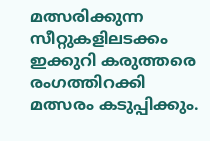മത്സരിക്കുന്ന സീറ്റുകളിലടക്കം ഇക്കുറി കരുത്തരെ രംഗത്തിറക്കി മത്സരം കടുപ്പിക്കും.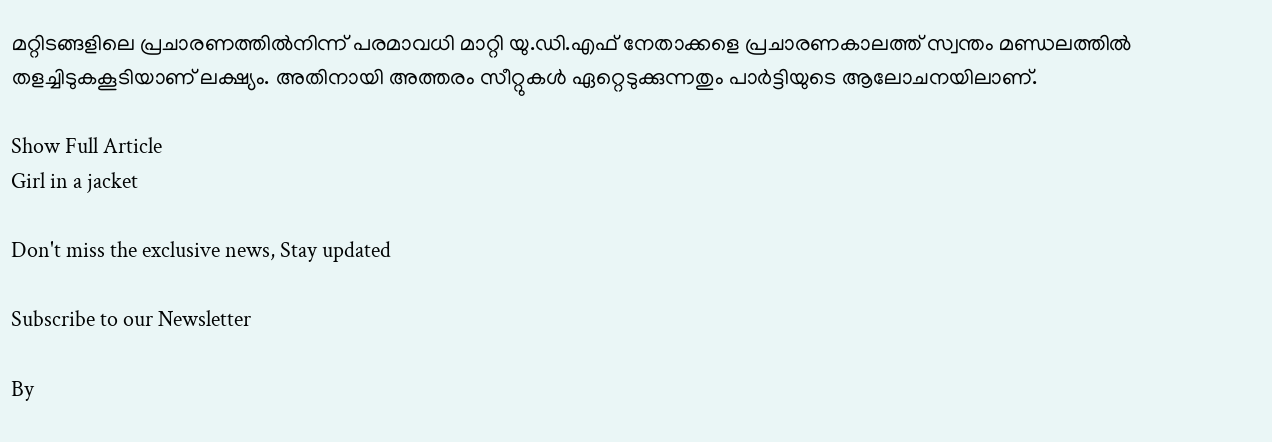മറ്റിടങ്ങളിലെ പ്രചാരണത്തിൽനിന്ന് പരമാവധി മാറ്റി യു.ഡി.എഫ് നേതാക്കളെ പ്രചാരണകാലത്ത് സ്വന്തം മണ്ഡലത്തിൽ തളച്ചിടുകകൂടിയാണ് ലക്ഷ്യം. അതിനായി അത്തരം സീറ്റുകൾ ഏറ്റെടുക്കുന്നതും പാർട്ടിയുടെ ആലോചനയിലാണ്.

Show Full Article
Girl in a jacket

Don't miss the exclusive news, Stay updated

Subscribe to our Newsletter

By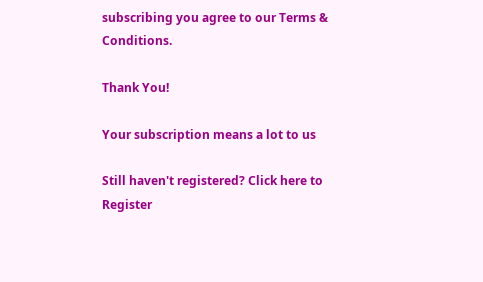subscribing you agree to our Terms & Conditions.

Thank You!

Your subscription means a lot to us

Still haven't registered? Click here to Register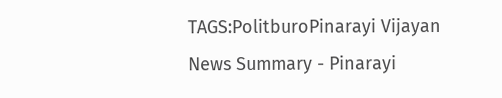TAGS:PolitburoPinarayi Vijayan
News Summary - Pinarayi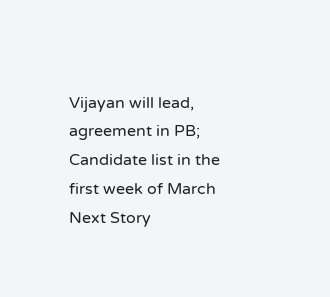Vijayan will lead, agreement in PB; Candidate list in the first week of March
Next Story